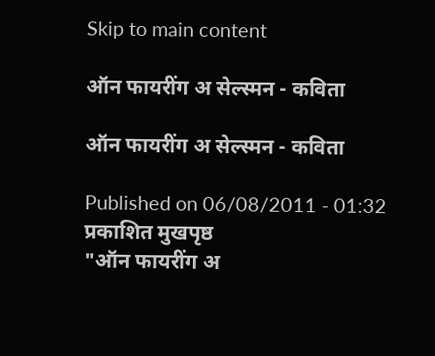Skip to main content

ऑन फायरींग अ सेल्स्मन - कविता

ऑन फायरींग अ सेल्स्मन - कविता

Published on 06/08/2011 - 01:32 प्रकाशित मुखपृष्ठ
"ऑन फायरींग अ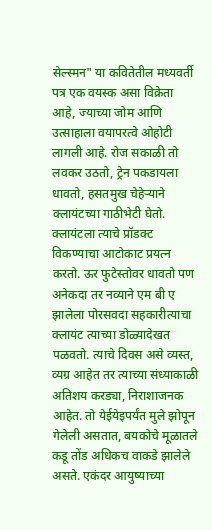सेल्स्मन" या कवितेतील मध्यवर्ती पत्र एक वयस्क असा विक्रेता आहे, ज्याच्या जोम आणि उत्साहाला वयापरत्वे ओहोटी लागली आहे. रोज सकाळी तो लवकर उठतो, ट्रेन पकडायला धावतो, हसतमुख चेहेर्‍याने क्लायंटच्या गाठीभेटी घेतो. क्लायंटला त्याचे प्रॉडक्ट विकण्याचा आटोकाट प्रयत्न करतो. ऊर फुटेस्तोवर धावतो पण अनेकदा तर नव्याने एम बी ए झालेला पोरसवदा सहकारीत्याचा क्लायंट त्याच्या डोळ्यादेखत पळवतो. त्याचे दिवस असे व्यस्त, व्यग्र आहेत तर त्याच्या संध्याकाळी अतिशय करड्या, निराशाजनक आहेत. तो येईयेइपर्यंत मुले झोपून गेलेली असतात, बयकोचे मूळातले कडू तोंड अधिकच वाकडे झालेले असते. एकंदर आयुष्याच्या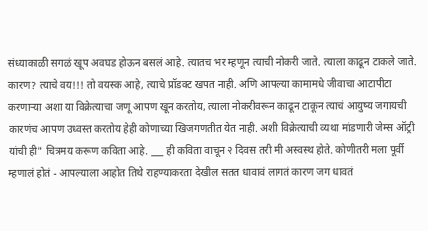संध्याकाळी सगळं खूप अवघड होऊन बसलं आहे. त्यातच भर म्हणून त्याची नोकरी जाते. त्याला काढून टाकले जाते. कारण? त्याचे वय!!! तो वयस्क आहे, त्याचे प्रॉडक्ट खपत नाही. अणि आपल्या कामामधे जीवाचा आटापीटा करणार्‍या अशा या विक्रेत्याचा जणू आपण खून करतोय, त्याला नोकरीवरून काढून टाकून त्याचं आयुष्य जगायची कारणंच आपण उध्वस्त करतोय हेही कोणाच्या खिजगणतीत येत नाही. अशी विक्रेत्याची व्यथा मांडणारी जेम्स ऑट्री यांची ही" चित्रमय करूण कविता आहे. ___ ही कविता वाचून २ दिवस तरी मी अस्वस्थ होते. कोणीतरी मला पूर्वी म्हणालं होतं - आपल्याला आहोत तिथे राहण्याकरता देखील सतत धावावं लागतं कारण जग धावतं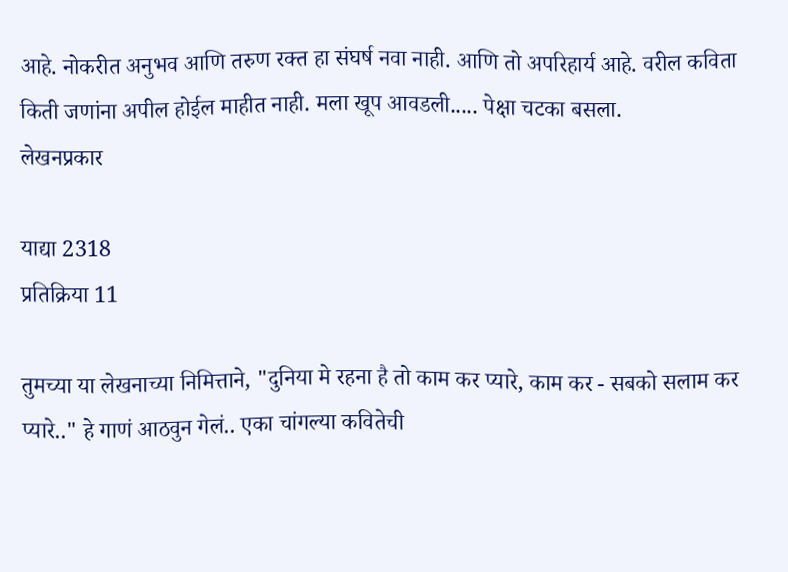आहे. नोकरीत अनुभव आणि तरुण रक्त हा संघर्ष नवा नाही. आणि तो अपरिहार्य आहे. वरील कविता किती जणांना अपील होईल माहीत नाही. मला खूप आवडली..... पेक्षा चटका बसला.
लेखनप्रकार

याद्या 2318
प्रतिक्रिया 11

तुमच्या या लेखनाच्या निमित्ताने, "दुनिया मे रहना है तो काम कर प्यारे, काम कर - सबको सलाम कर प्यारे.." हे गाणं आठवुन गेलं.. एका चांगल्या कवितेची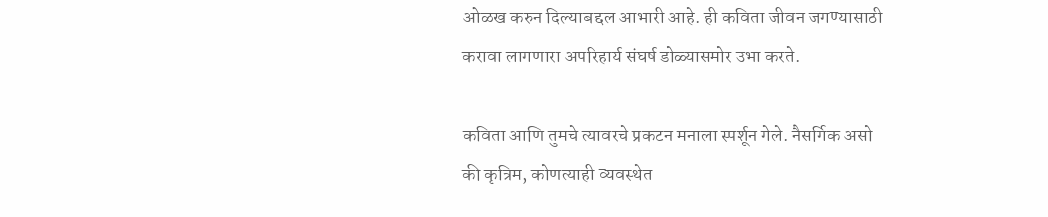ओळख करुन दिल्याबद्दल आभारी आहे. ही कविता जीवन जगण्यासाठी करावा लागणारा अपरिहार्य संघर्ष डोळ्यासमोर उभा करते.

कविता आणि तुमचे त्यावरचे प्रकटन मनाला स्पर्शून गेले. नैसर्गिक असो की कृत्रिम, कोणत्याही व्यवस्थेत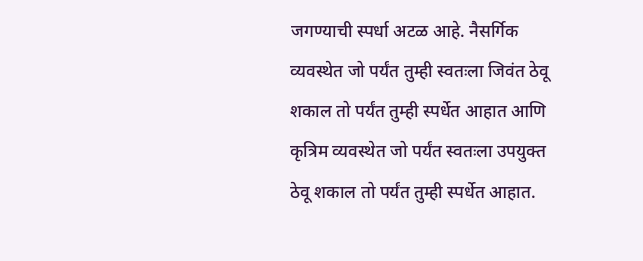जगण्याची स्पर्धा अटळ आहे. नैसर्गिक व्यवस्थेत जो पर्यंत तुम्ही स्वतःला जिवंत ठेवू शकाल तो पर्यंत तुम्ही स्पर्धेत आहात आणि कृत्रिम व्यवस्थेत जो पर्यंत स्वतःला उपयुक्त ठेवू शकाल तो पर्यंत तुम्ही स्पर्धेत आहात.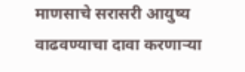माणसाचे सरासरी आयुष्य वाढवण्याचा दावा करणार्‍या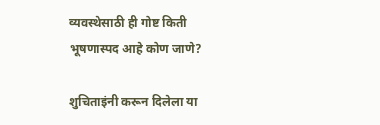व्यवस्थेसाठी ही गोष्ट किती भूषणास्पद आहे कोण जाणे?

शुचिताइंनी करून दिलेला या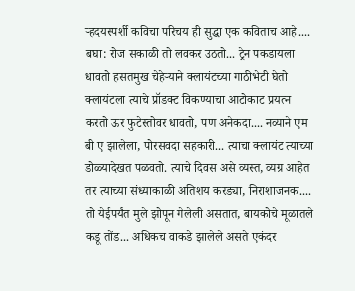र्‍हदयस्पर्शी कविचा परिचय ही सुद्धा एक कविताच आहे.... बघा: रोज सकाळी तो लवकर उठतो... ट्रेन पकडायला धावतो हसतमुख चेहेर्‍याने क्लायंटच्या गाठीभेटी घेतो क्लायंटला त्याचे प्रॉडक्ट विकण्याचा आटोकाट प्रयत्न करतो ऊर फुटेस्तोवर धावतो, पण अनेकदा.... नव्याने एम बी ए झालेला, पोरसवदा सहकारी... त्याचा क्लायंट त्याच्या डोळ्यादेखत पळवतो. त्याचे दिवस असे व्यस्त, व्यग्र आहेत तर त्याच्या संध्याकाळी अतिशय करड्या, निराशाजनक.... तो येईपर्यंत मुले झोपून गेलेली असतात, बायकोचे मूळातले कडू तोंड... अधिकच वाकडे झालेले असते एकंदर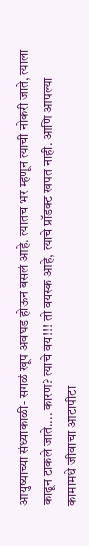आयुष्याच्या संध्याकाळी- सगळं खूप अवघड होऊन बसलं आहे. त्यातच भर म्हणून त्याची नोकरी जाते, त्याला काढून टाकले जाते.... कारण? त्याचे वय!!! तो वयस्क आहे, त्याचे प्रॉडक्ट खपत नाही. आणि आपल्या कामामधे जीवाचा आटापीटा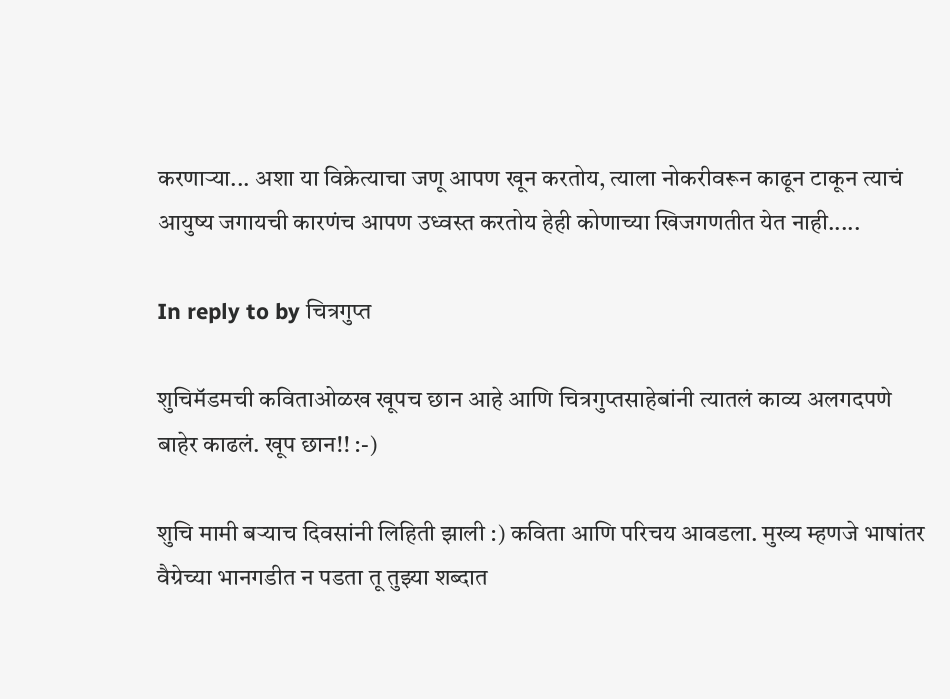करणार्‍या... अशा या विक्रेत्याचा जणू आपण खून करतोय, त्याला नोकरीवरून काढून टाकून त्याचं आयुष्य जगायची कारणंच आपण उध्वस्त करतोय हेही कोणाच्या खिजगणतीत येत नाही.....

In reply to by चित्रगुप्त

शुचिमॅडमची कविताओळख खूपच छान आहे आणि चित्रगुप्तसाहेबांनी त्यातलं काव्य अलगदपणे बाहेर काढलं. खूप छान!! :-)

शुचि मामी बर्‍याच दिवसांनी लिहिती झाली :) कविता आणि परिचय आवडला. मुख्य म्हणजे भाषांतर वैग्रेच्या भानगडीत न पडता तू तुझ्या शब्दात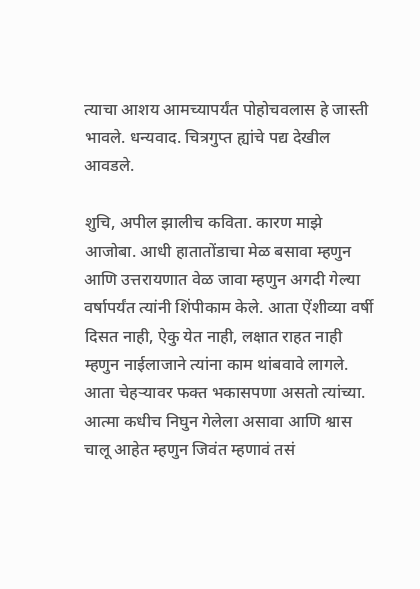त्याचा आशय आमच्यापर्यंत पोहोचवलास हे जास्ती भावले. धन्यवाद. चित्रगुप्त ह्यांचे पद्य देखील आवडले.

शुचि, अपील झालीच कविता. कारण माझे आजोबा. आधी हातातोंडाचा मेळ बसावा म्हणुन आणि उत्तरायणात वेळ जावा म्हणुन अगदी गेल्या वर्षापर्यंत त्यांनी शिंपीकाम केले. आता ऐंशीव्या वर्षी दिसत नाही, ऐकु येत नाही, लक्षात राहत नाही म्हणुन नाईलाजाने त्यांना काम थांबवावे लागले. आता चेहर्‍यावर फक्त भकासपणा असतो त्यांच्या. आत्मा कधीच निघुन गेलेला असावा आणि श्वास चालू आहेत म्हणुन जिवंत म्हणावं तसं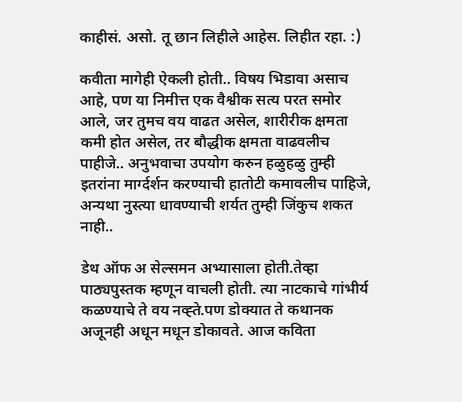काहीसं. असो. तू छान लिहीले आहेस. लिहीत रहा. :)

कवीता मागेही ऐकली होती.. विषय भिडावा असाच आहे, पण या निमीत्त एक वैश्वीक सत्य परत समोर आले, जर तुमच वय वाढत असेल, शारीरीक क्षमता कमी होत असेल, तर बौद्धीक क्षमता वाढवलीच पाहीजे.. अनुभवाचा उपयोग करुन हळुहळु तुम्ही इतरांना मार्ग्दर्शन करण्याची हातोटी कमावलीच पाहिजे, अन्यथा नुस्त्या धावण्याची शर्यत तुम्ही जिंकुच शकत नाही..

डेथ ऑफ अ सेल्समन अभ्यासाला होती.तेव्हा पाठ्यपुस्तक म्हणून वाचली होती. त्या नाटकाचे गांभीर्य कळण्याचे ते वय नव्ह्ते.पण डोक्यात ते कथानक अजूनही अधून मधून डोकावते. आज कविता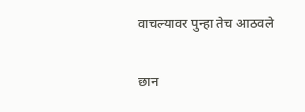वाचल्यावर पुन्हा तेच आठवले

छान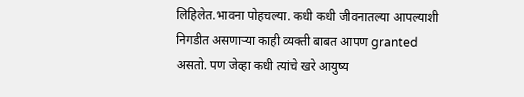लिहिलेत.भावना पोहचल्या. कधी कधी जीवनातल्या आपल्याशी निगडीत असणाऱ्या काही व्यक्ती बाबत आपण granted असतो. पण जेव्हा कधी त्यांचे खरे आयुष्य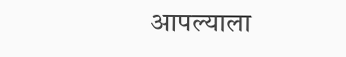आपल्याला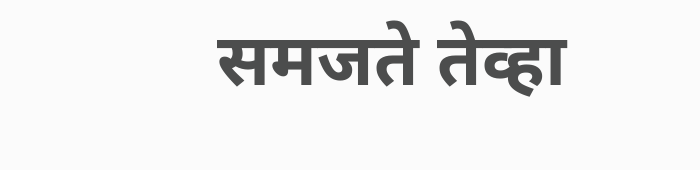समजते तेव्हा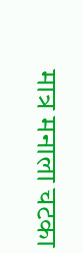मात्र मनाला चटका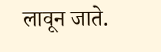लावून जाते.